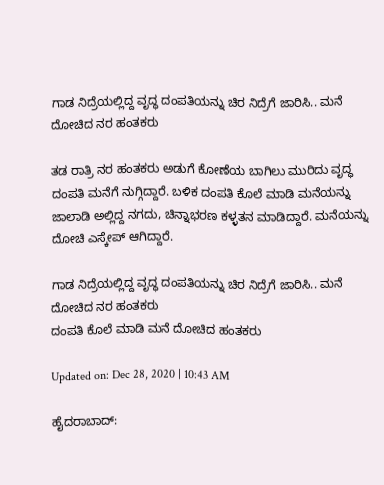ಗಾಡ ನಿದ್ರೆಯಲ್ಲಿದ್ದ ವೃದ್ಧ ದಂಪತಿಯನ್ನು ಚಿರ ನಿದ್ರೆಗೆ ಜಾರಿಸಿ.. ಮನೆ ದೋಚಿದ ನರ ಹಂತಕರು

ತಡ ರಾತ್ರಿ ನರ ಹಂತಕರು ಅಡುಗೆ‌ ಕೋಣೆಯ ಬಾಗಿಲು‌ ಮುರಿದು ವೃದ್ಧ ದಂಪತಿ ಮನೆಗೆ ನುಗ್ಗಿದ್ದಾರೆ. ಬಳಿಕ ದಂಪತಿ ಕೊಲೆ ಮಾಡಿ ಮನೆಯನ್ನು ಜಾಲಾಡಿ ಅಲ್ಲಿದ್ದ ನಗದು, ಚಿನ್ನಾಭರಣ ಕಳ್ಳತನ ಮಾಡಿದ್ದಾರೆ. ಮನೆಯನ್ನು ದೋಚಿ ಎಸ್ಕೇಪ್ ಆಗಿದ್ದಾರೆ.

ಗಾಡ ನಿದ್ರೆಯಲ್ಲಿದ್ದ ವೃದ್ಧ ದಂಪತಿಯನ್ನು ಚಿರ ನಿದ್ರೆಗೆ ಜಾರಿಸಿ.. ಮನೆ ದೋಚಿದ ನರ ಹಂತಕರು
ದಂಪತಿ ಕೊಲೆ ಮಾಡಿ ಮನೆ ದೋಚಿದ ಹಂತಕರು

Updated on: Dec 28, 2020 | 10:43 AM

ಹೈದರಾಬಾದ್: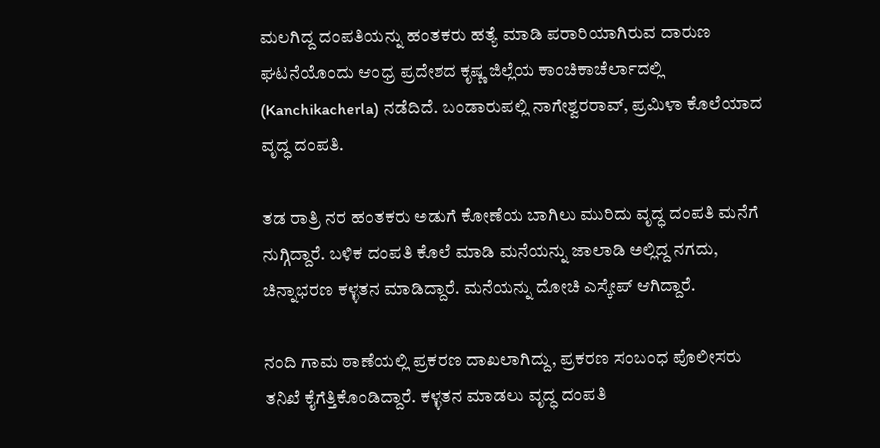ಮಲಗಿದ್ದ ದಂಪತಿಯನ್ನು ಹಂತಕರು ಹತ್ಯೆ ಮಾಡಿ ಪರಾರಿಯಾಗಿರುವ ದಾರುಣ ಘಟನೆಯೊಂದು ಆಂಧ್ರ ಪ್ರದೇಶದ ಕೃಷ್ಣ ಜಿಲ್ಲೆಯ ಕಾಂಚಿಕಾಚೆರ್ಲಾದಲ್ಲಿ (Kanchikacherla) ನಡೆದಿದೆ. ಬಂಡಾರುಪಲ್ಲಿ‌ ನಾಗೇಶ್ವರರಾವ್, ಪ್ರಮಿಳಾ ಕೊಲೆಯಾದ ವೃದ್ಧ ದಂಪತಿ.

ತಡ ರಾತ್ರಿ ನರ ಹಂತಕರು ಅಡುಗೆ‌ ಕೋಣೆಯ ಬಾಗಿಲು‌ ಮುರಿದು ವೃದ್ಧ ದಂಪತಿ ಮನೆಗೆ ನುಗ್ಗಿದ್ದಾರೆ. ಬಳಿಕ ದಂಪತಿ ಕೊಲೆ ಮಾಡಿ ಮನೆಯನ್ನು ಜಾಲಾಡಿ ಅಲ್ಲಿದ್ದ ನಗದು, ಚಿನ್ನಾಭರಣ ಕಳ್ಳತನ ಮಾಡಿದ್ದಾರೆ. ಮನೆಯನ್ನು ದೋಚಿ ಎಸ್ಕೇಪ್ ಆಗಿದ್ದಾರೆ.

ನಂದಿ ಗಾಮ‌ ಠಾಣೆಯಲ್ಲಿ‌ ಪ್ರಕರ‌ಣ ದಾಖಲಾಗಿದ್ದು, ಪ್ರಕರಣ ಸಂಬಂಧ ಪೊಲೀಸರು ತನಿಖೆ ಕೈಗೆತ್ತಿಕೊಂಡಿದ್ದಾರೆ. ಕಳ್ಳತನ ಮಾಡಲು ವೃದ್ಧ ದಂಪತಿ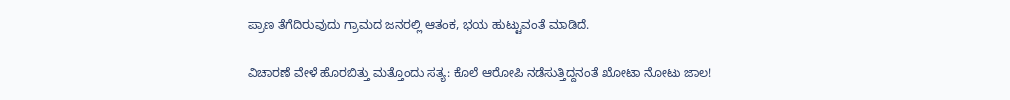ಪ್ರಾಣ ತೆಗೆದಿರುವುದು ಗ್ರಾಮದ ಜನರಲ್ಲಿ ಆತಂಕ, ಭಯ ಹುಟ್ಟುವಂತೆ ಮಾಡಿದೆ.

ವಿಚಾರಣೆ ವೇಳೆ ಹೊರಬಿತ್ತು ಮತ್ತೊಂದು ಸತ್ಯ: ಕೊಲೆ ಆರೋಪಿ ನಡೆಸುತ್ತಿದ್ದನಂತೆ ಖೋಟಾ ನೋಟು ಜಾಲ!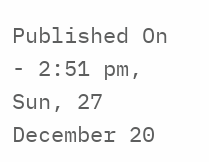Published On - 2:51 pm, Sun, 27 December 20